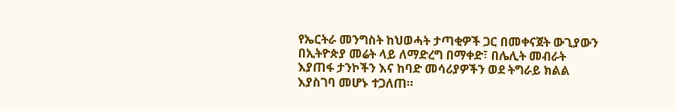የኤርትራ መንግስት ከህወሓት ታጣቂዎች ጋር በመቀናጀት ውጊያውን በኢትዮጵያ መሬት ላይ ለማድረግ በማቀድ፣ በሌሊት መብራት እያጠፋ ታንኮችን እና ከባድ መሳሪያዎችን ወደ ትግራይ ክልል እያስገባ መሆኑ ተጋለጠ።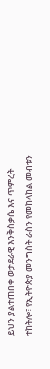ይህን ያልተጠበቀ ወታደራዊ እንቅስቃሴ እና ጥምረት ተከትሎ፣ የኢትዮጵያ መንግስት ራስን የመከላከል መብቱን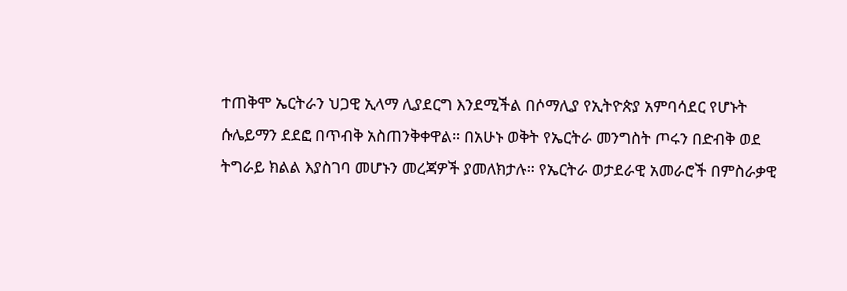ተጠቅሞ ኤርትራን ህጋዊ ኢላማ ሊያደርግ እንደሚችል በሶማሊያ የኢትዮጵያ አምባሳደር የሆኑት ሱሌይማን ደደፎ በጥብቅ አስጠንቅቀዋል። በአሁኑ ወቅት የኤርትራ መንግስት ጦሩን በድብቅ ወደ ትግራይ ክልል እያስገባ መሆኑን መረጃዎች ያመለክታሉ። የኤርትራ ወታደራዊ አመራሮች በምስራቃዊ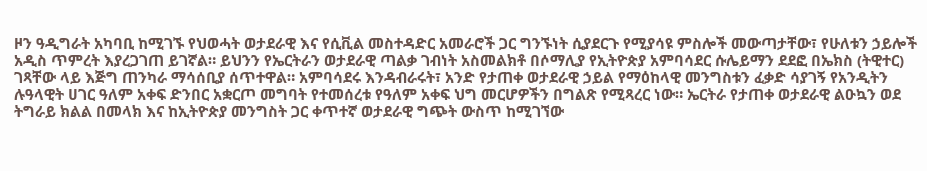ዞን ዓዲግራት አካባቢ ከሚገኙ የህወሓት ወታደራዊ እና የሲቪል መስተዳድር አመራሮች ጋር ግንኙነት ሲያደርጉ የሚያሳዩ ምስሎች መውጣታቸው፣ የሁለቱን ኃይሎች አዲስ ጥምረት እያረጋገጠ ይገኛል። ይህንን የኤርትራን ወታደራዊ ጣልቃ ገብነት አስመልክቶ በሶማሊያ የኢትዮጵያ አምባሳደር ሱሌይማን ደደፎ በኤክስ (ትዊተር) ገጻቸው ላይ እጅግ ጠንካራ ማሳሰቢያ ሰጥተዋል። አምባሳደሩ እንዳብራሩት፣ አንድ የታጠቀ ወታደራዊ ኃይል የማዕከላዊ መንግስቱን ፈቃድ ሳያገኝ የአንዲትን ሉዓላዊት ሀገር ዓለም አቀፍ ድንበር አቋርጦ መግባት የተመሰረቱ የዓለም አቀፍ ህግ መርሆዎችን በግልጽ የሚጻረር ነው። ኤርትራ የታጠቀ ወታደራዊ ልዑኳን ወደ ትግራይ ክልል በመላክ እና ከኢትዮጵያ መንግስት ጋር ቀጥተኛ ወታደራዊ ግጭት ውስጥ ከሚገኘው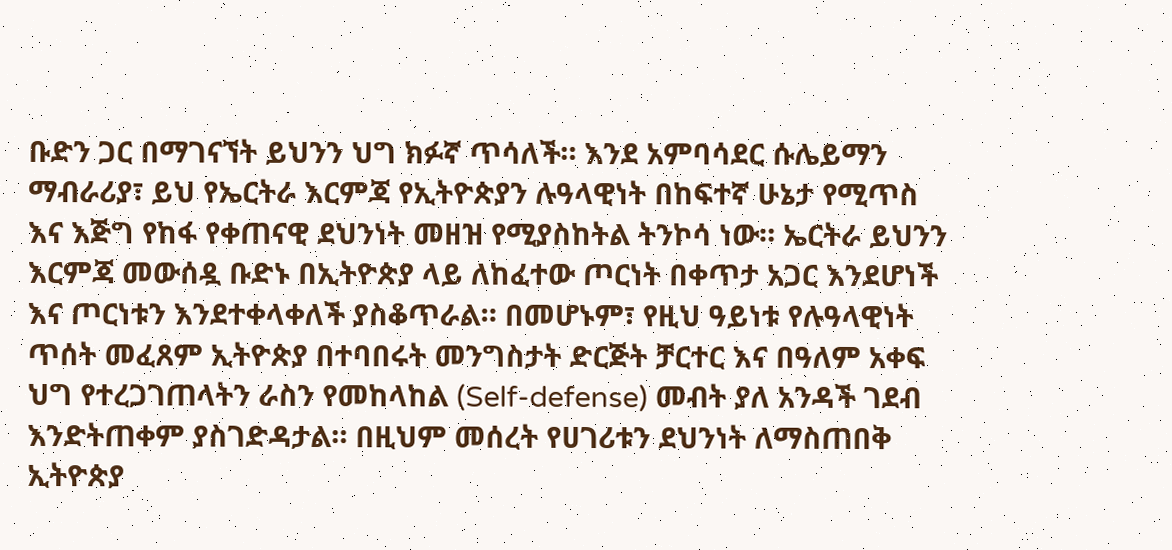ቡድን ጋር በማገናኘት ይህንን ህግ ክፉኛ ጥሳለች። እንደ አምባሳደር ሱሌይማን ማብራሪያ፣ ይህ የኤርትራ እርምጃ የኢትዮጵያን ሉዓላዊነት በከፍተኛ ሁኔታ የሚጥስ እና እጅግ የከፋ የቀጠናዊ ደህንነት መዘዝ የሚያስከትል ትንኮሳ ነው። ኤርትራ ይህንን እርምጃ መውሰዷ ቡድኑ በኢትዮጵያ ላይ ለከፈተው ጦርነት በቀጥታ አጋር እንደሆነች እና ጦርነቱን እንደተቀላቀለች ያስቆጥራል። በመሆኑም፣ የዚህ ዓይነቱ የሉዓላዊነት ጥሰት መፈጸም ኢትዮጵያ በተባበሩት መንግስታት ድርጅት ቻርተር እና በዓለም አቀፍ ህግ የተረጋገጠላትን ራስን የመከላከል (Self-defense) መብት ያለ አንዳች ገደብ እንድትጠቀም ያስገድዳታል። በዚህም መሰረት የሀገሪቱን ደህንነት ለማስጠበቅ ኢትዮጵያ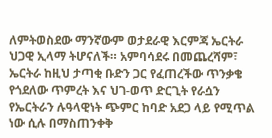ለምትወስደው ማንኛውም ወታደራዊ እርምጃ ኤርትራ ህጋዊ ኢላማ ትሆናለች። አምባሳደሩ በመጨረሻም፣ ኤርትራ ከዚህ ታጣቂ ቡድን ጋር የፈጠረችው ጥንቃቄ የጎደለው ጥምረት እና ህገ-ወጥ ድርጊት የራሷን የኤርትራን ሉዓላዊነት ጭምር ከባድ አደጋ ላይ የሚጥል ነው ሲሉ በማስጠንቀቅ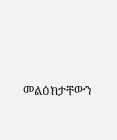መልዕክታቸውን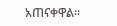አጠናቀዋል።